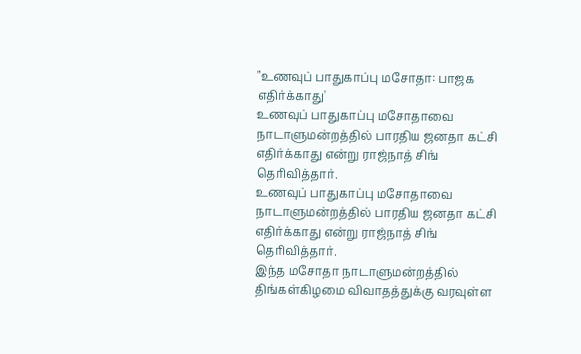"உணவுப் பாதுகாப்பு மசோதா: பாஜக எதிர்க்காது'
உணவுப் பாதுகாப்பு மசோதாவை நாடாளுமன்றத்தில் பாரதிய ஜனதா கட்சி எதிர்க்காது என்று ராஜ்நாத் சிங் தெரிவித்தார்.
உணவுப் பாதுகாப்பு மசோதாவை நாடாளுமன்றத்தில் பாரதிய ஜனதா கட்சி எதிர்க்காது என்று ராஜ்நாத் சிங் தெரிவித்தார்.
இந்த மசோதா நாடாளுமன்றத்தில் திங்கள்கிழமை விவாதத்துக்கு வரவுள்ள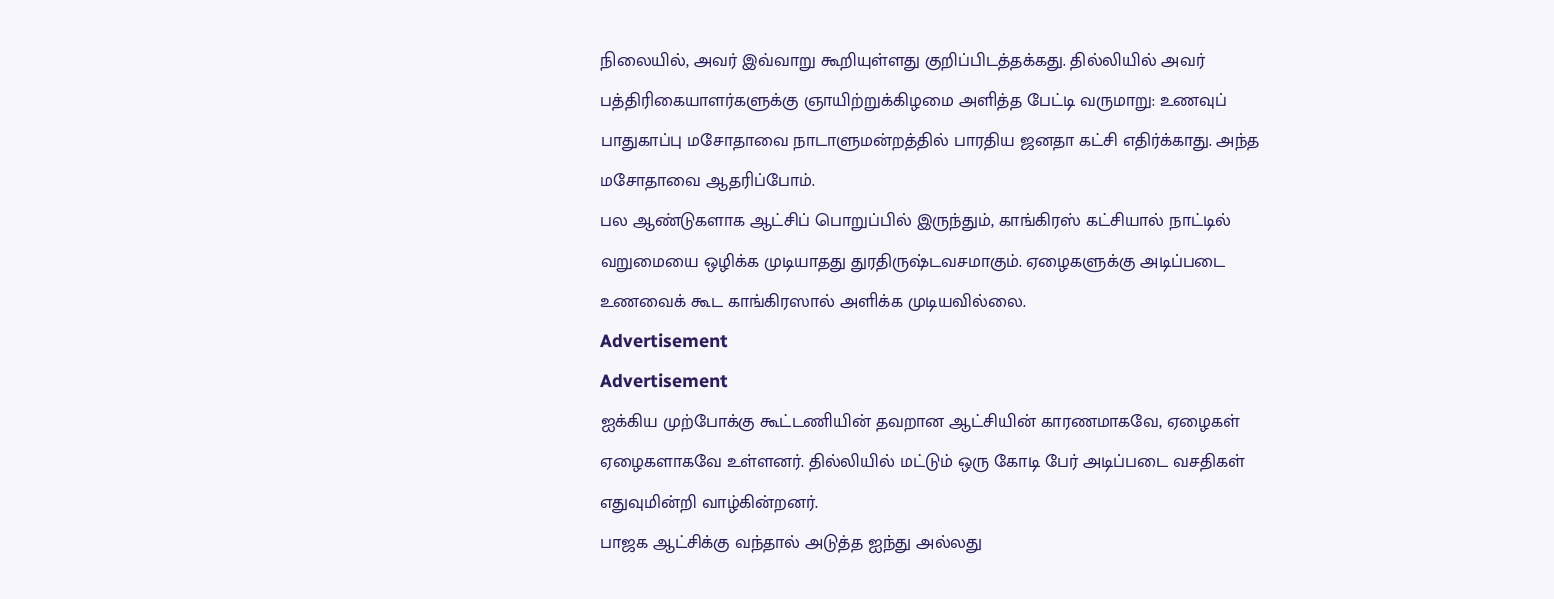நிலையில், அவர் இவ்வாறு கூறியுள்ளது குறிப்பிடத்தக்கது. தில்லியில் அவர் பத்திரிகையாளர்களுக்கு ஞாயிற்றுக்கிழமை அளித்த பேட்டி வருமாறு: உணவுப் பாதுகாப்பு மசோதாவை நாடாளுமன்றத்தில் பாரதிய ஜனதா கட்சி எதிர்க்காது. அந்த மசோதாவை ஆதரிப்போம்.
பல ஆண்டுகளாக ஆட்சிப் பொறுப்பில் இருந்தும், காங்கிரஸ் கட்சியால் நாட்டில் வறுமையை ஒழிக்க முடியாதது துரதிருஷ்டவசமாகும். ஏழைகளுக்கு அடிப்படை உணவைக் கூட காங்கிரஸால் அளிக்க முடியவில்லை.
Advertisement
Advertisement
ஐக்கிய முற்போக்கு கூட்டணியின் தவறான ஆட்சியின் காரணமாகவே, ஏழைகள் ஏழைகளாகவே உள்ளனர். தில்லியில் மட்டும் ஒரு கோடி பேர் அடிப்படை வசதிகள் எதுவுமின்றி வாழ்கின்றனர்.
பாஜக ஆட்சிக்கு வந்தால் அடுத்த ஐந்து அல்லது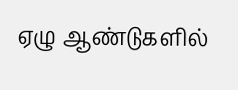ஏழு ஆண்டுகளில்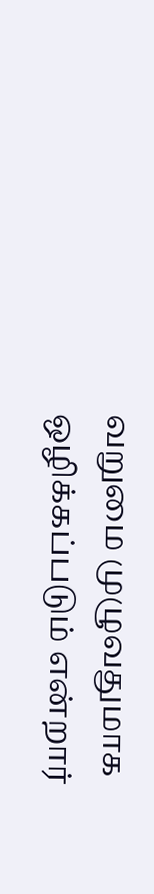வறுமை முழுவதுமாக ஒழிக்கப்படும் என்றார்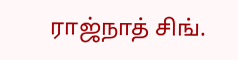ராஜ்நாத் சிங்.